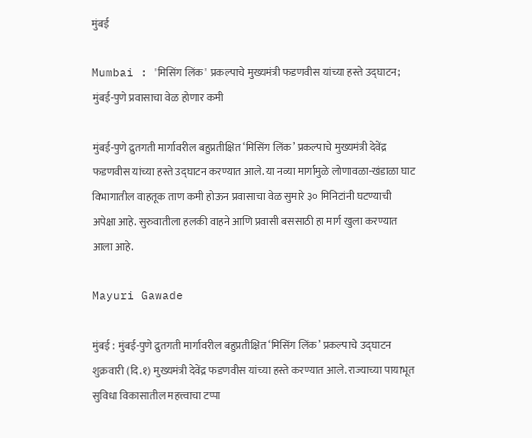मुंबई

Mumbai : 'मिसिंग लिंक' प्रकल्पाचे मुख्यमंत्री फडणवीस यांच्या हस्ते उद्घाटन; मुंबई-पुणे प्रवासाचा वेळ होणार कमी

मुंबई-पुणे द्रुतगती मार्गावरील बहुप्रतीक्षित ‘मिसिंग लिंक’ प्रकल्पाचे मुख्यमंत्री देवेंद्र फडणवीस यांच्या हस्ते उद्घाटन करण्यात आले. या नव्या मार्गामुळे लोणावळा-खंडाळा घाट विभागातील वाहतूक ताण कमी होऊन प्रवासाचा वेळ सुमारे ३० मिनिटांनी घटण्याची अपेक्षा आहे. सुरुवातीला हलकी वाहने आणि प्रवासी बससाठी हा मार्ग खुला करण्यात आला आहे.

Mayuri Gawade

मुंबई : मुंबई-पुणे द्रुतगती मार्गावरील बहुप्रतीक्षित ‘मिसिंग लिंक’ प्रकल्पाचे उद्घाटन शुक्रवारी (दि.१) मुख्यमंत्री देवेंद्र फडणवीस यांच्या हस्ते करण्यात आले. राज्याच्या पायाभूत सुविधा विकासातील महत्त्वाचा टप्पा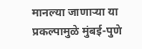मानल्या जाणाऱ्या या प्रकल्पामुळे मुंबई-पुणे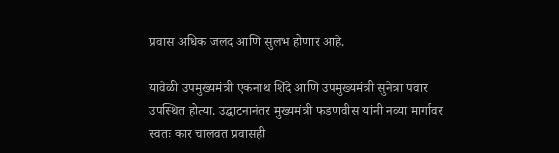प्रवास अधिक जलद आणि सुलभ होणार आहे.

यावेळी उपमुख्यमंत्री एकनाथ शिंदे आणि उपमुख्यमंत्री सुनेत्रा पवार उपस्थित होत्या. उद्घाटनानंतर मुख्यमंत्री फडणवीस यांनी नव्या मार्गावर स्वतः कार चालवत प्रवासही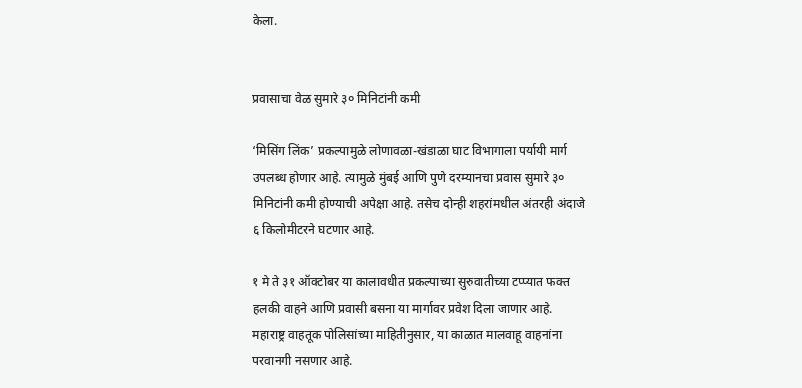केला.


प्रवासाचा वेळ सुमारे ३० मिनिटांनी कमी

‘मिसिंग लिंक’ प्रकल्पामुळे लोणावळा-खंडाळा घाट विभागाला पर्यायी मार्ग उपलब्ध होणार आहे. त्यामुळे मुंबई आणि पुणे दरम्यानचा प्रवास सुमारे ३० मिनिटांनी कमी होण्याची अपेक्षा आहे. तसेच दोन्ही शहरांमधील अंतरही अंदाजे ६ किलोमीटरने घटणार आहे.

१ मे ते ३१ ऑक्टोबर या कालावधीत प्रकल्पाच्या सुरुवातीच्या टप्प्यात फक्त हलकी वाहने आणि प्रवासी बसना या मार्गावर प्रवेश दिला जाणार आहे. महाराष्ट्र वाहतूक पोलिसांच्या माहितीनुसार, या काळात मालवाहू वाहनांना परवानगी नसणार आहे.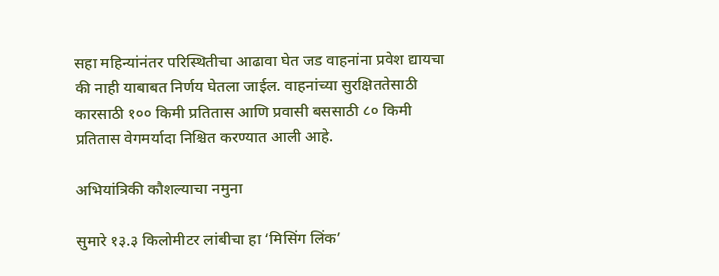सहा महिन्यांनंतर परिस्थितीचा आढावा घेत जड वाहनांना प्रवेश द्यायचा की नाही याबाबत निर्णय घेतला जाईल. वाहनांच्या सुरक्षिततेसाठी कारसाठी १०० किमी प्रतितास आणि प्रवासी बससाठी ८० किमी प्रतितास वेगमर्यादा निश्चित करण्यात आली आहे.

अभियांत्रिकी कौशल्याचा नमुना

सुमारे १३.३ किलोमीटर लांबीचा हा ‘मिसिंग लिंक’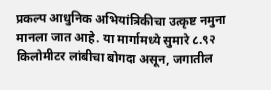प्रकल्प आधुनिक अभियांत्रिकीचा उत्कृष्ट नमुना मानला जात आहे. या मार्गामध्ये सुमारे ८.९२ किलोमीटर लांबीचा बोगदा असून, जगातील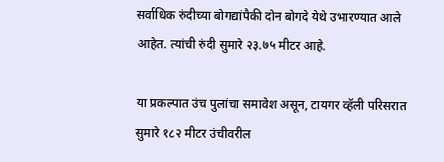सर्वाधिक रुंदीच्या बोगद्यांपैकी दोन बोगदे येथे उभारण्यात आले आहेत. त्यांची रुंदी सुमारे २३.७५ मीटर आहे.

या प्रकल्पात उंच पुलांचा समावेश असून, टायगर व्हॅली परिसरात सुमारे १८२ मीटर उंचीवरील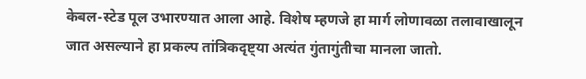केबल-स्टेड पूल उभारण्यात आला आहे. विशेष म्हणजे हा मार्ग लोणावळा तलावाखालून जात असल्याने हा प्रकल्प तांत्रिकदृष्ट्या अत्यंत गुंतागुंतीचा मानला जातो.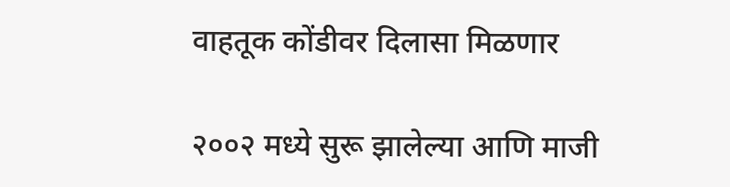वाहतूक कोंडीवर दिलासा मिळणार

२००२ मध्ये सुरू झालेल्या आणि माजी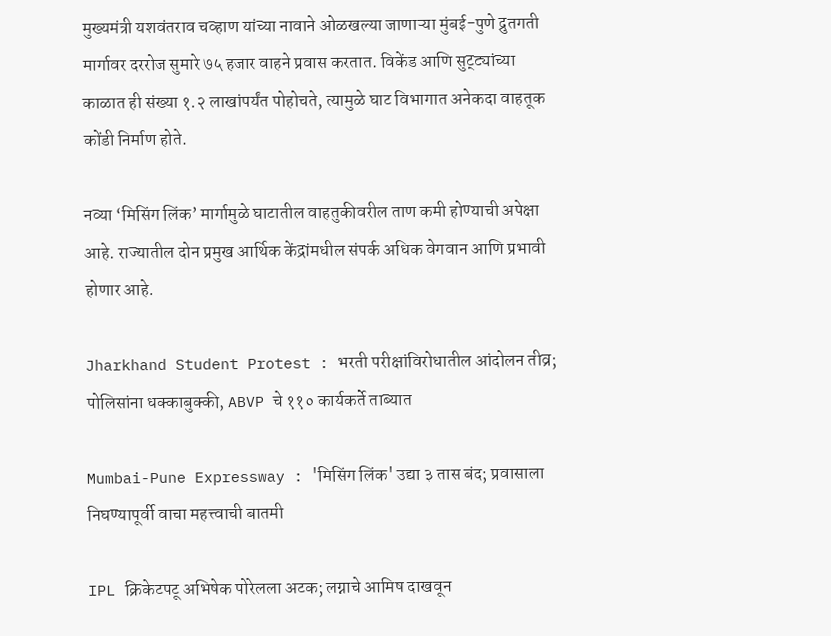मुख्यमंत्री यशवंतराव चव्हाण यांच्या नावाने ओळखल्या जाणाऱ्या मुंबई-पुणे द्रुतगती मार्गावर दररोज सुमारे ७५ हजार वाहने प्रवास करतात. विकेंड आणि सुट्ट्यांच्या काळात ही संख्या १.२ लाखांपर्यंत पोहोचते, त्यामुळे घाट विभागात अनेकदा वाहतूक कोंडी निर्माण होते.

नव्या ‘मिसिंग लिंक’ मार्गामुळे घाटातील वाहतुकीवरील ताण कमी होण्याची अपेक्षा आहे. राज्यातील दोन प्रमुख आर्थिक केंद्रांमधील संपर्क अधिक वेगवान आणि प्रभावी होणार आहे.

Jharkhand Student Protest : भरती परीक्षांविरोधातील आंदोलन तीव्र; पोलिसांना धक्काबुक्की, ABVP चे ११० कार्यकर्ते ताब्यात

Mumbai-Pune Expressway : 'मिसिंग लिंक' उद्या ३ तास बंद; प्रवासाला निघण्यापूर्वी वाचा महत्त्वाची बातमी

IPL क्रिकेटपटू अभिषेक पोरेलला अटक; लग्नाचे आमिष दाखवून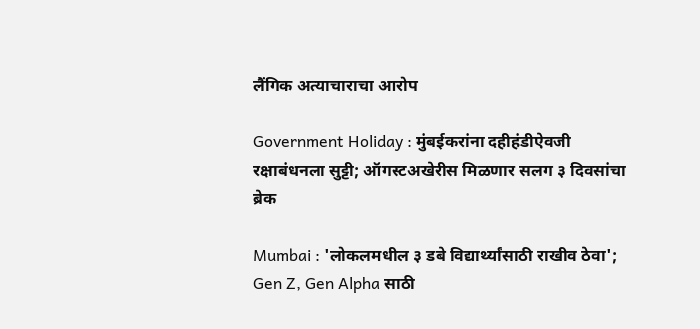लैंगिक अत्याचाराचा आरोप

Government Holiday : मुंबईकरांना दहीहंडीऐवजी रक्षाबंधनला सुट्टी; ऑगस्टअखेरीस मिळणार सलग ३ दिवसांचा ब्रेक

Mumbai : 'लोकलमधील ३ डबे विद्यार्थ्यांसाठी राखीव ठेवा'; Gen Z, Gen Alpha साठी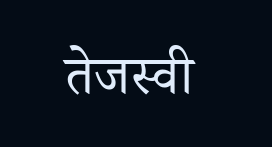तेजस्वी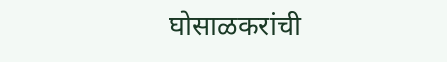घोसाळकरांची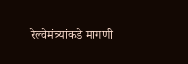रेल्वेमंत्र्यांकडे मागणी